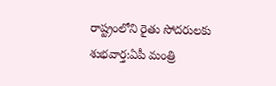రాష్ట్రంలోని రైతు సోదరులకు శుభవార్త:ఏపీ మంత్రి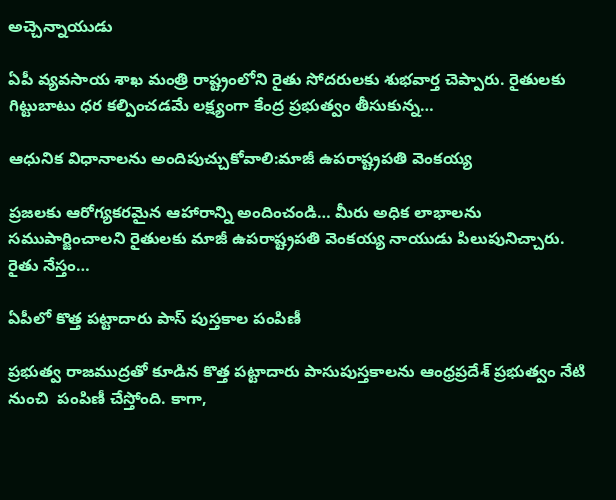అచ్చెన్నాయుడు

ఏపీ వ్యవసాయ శాఖ మంత్రి రాష్ట్రంలోని రైతు సోదరులకు శుభవార్త చెప్పారు. రైతులకు గిట్టుబాటు ధర కల్పించడమే లక్ష్యంగా కేంద్ర ప్రభుత్వం తీసుకున్న…

ఆధునిక విధానాలను అందిపుచ్చుకోవాలి:మాజీ ఉపరాష్ట్రపతి వెంకయ్య

ప్రజలకు ఆరోగ్యకరమైన ఆహారాన్ని అందించండి… మీరు అధిక లాభాలను సముపార్జించాలని రైతులకు మాజీ ఉపరాష్ట్రపతి వెంకయ్య నాయుడు పిలుపునిచ్చారు.  రైతు నేస్తం…

ఏపీలో కొత్త పట్టాదారు పాస్ పుస్తకాల పంపిణీ

ప్రభుత్వ రాజముద్రతో కూడిన కొత్త పట్టాదారు పాసుపుస్తకాలను ఆంధ్రప్రదేశ్ ప్రభుత్వం నేటి నుంచి  పంపిణీ చేస్తోంది. కాగా,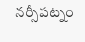నర్సీపట్నం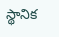స్థానిక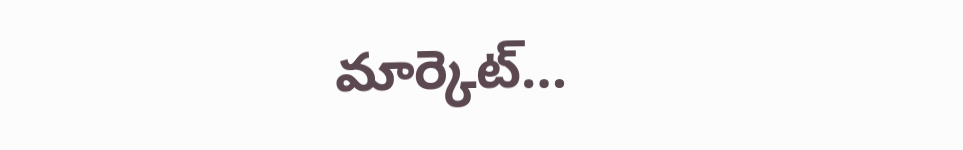మార్కెట్…